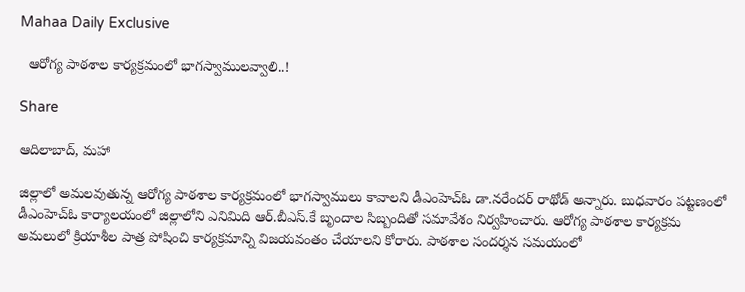Mahaa Daily Exclusive

  ఆరోగ్య పాఠశాల కార్యక్రమంలో భాగస్వాములవ్వాలి..!

Share

ఆదిలాబాద్, మహా

జిల్లాలో అమలవుతున్న ఆరోగ్య పాఠశాల కార్యక్రమంలో భాగస్వాములు కావాలని డీఎంహెచ్ఓ డా.నరేందర్ రాథోడ్ అన్నారు. బుధవారం పట్టణంలో డీఎంహెచ్ఓ కార్యాలయంలో జిల్లాలోని ఎనిమిది ఆర్.బీఎస్.కే బృందాల సిబ్బందితో సమావేశం నిర్వహించారు. ఆరోగ్య పాఠశాల కార్యక్రమ అమలులో క్రియాశీల పాత్ర పోషించి కార్యక్రమాన్ని విజయవంతం చేయాలని కోరారు. పాఠశాల సందర్శన సమయంలో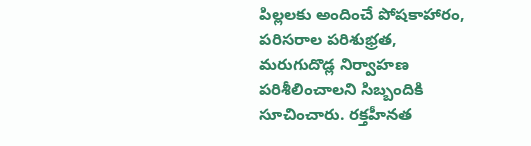పిల్లలకు అందించే పోషకాహారం, పరిసరాల పరిశుభ్రత, మరుగుదొడ్ల నిర్వాహణ పరిశీలించాలని సిబ్బందికి సూచించారు. రక్తహీనత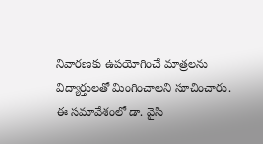నివారణకు ఉపయోగించే మాత్రలను విద్యార్తులతో మింగించాలని సూచించారు. ఈ సమావేశంలో డా. వైసి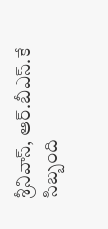శ్రీనివాస్, ఆర్.బీఎస్.కే సిబ్బంది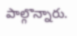పాల్గొన్నారు.